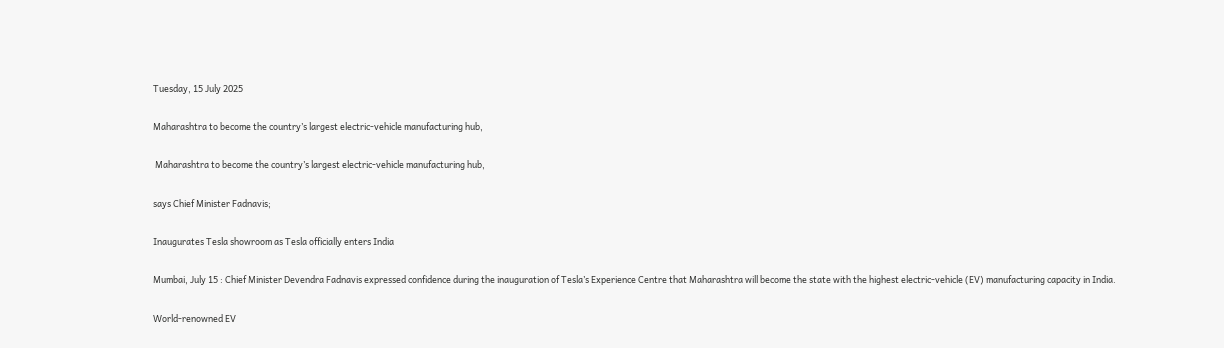Tuesday, 15 July 2025

Maharashtra to become the country’s largest electric‑vehicle manufacturing hub,

 Maharashtra to become the country’s largest electric‑vehicle manufacturing hub,

says Chief Minister Fadnavis;

Inaugurates Tesla showroom as Tesla officially enters India

Mumbai, July 15 : Chief Minister Devendra Fadnavis expressed confidence during the inauguration of Tesla’s Experience Centre that Maharashtra will become the state with the highest electric-vehicle (EV) manufacturing capacity in India.

World-renowned EV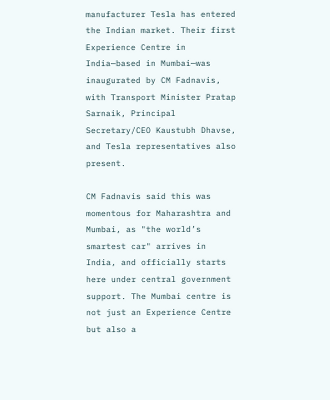manufacturer Tesla has entered the Indian market. Their first Experience Centre in India—based in Mumbai—was inaugurated by CM Fadnavis, with Transport Minister Pratap Sarnaik, Principal Secretary/CEO Kaustubh Dhavse, and Tesla representatives also present.

CM Fadnavis said this was momentous for Maharashtra and Mumbai, as "the world’s smartest car" arrives in India, and officially starts here under central government support. The Mumbai centre is not just an Experience Centre but also a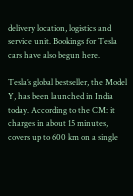delivery location, logistics and service unit. Bookings for Tesla cars have also begun here.

Tesla’s global bestseller, the Model Y, has been launched in India today. According to the CM: it charges in about 15 minutes, covers up to 600 km on a single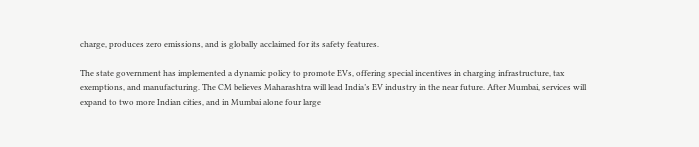charge, produces zero emissions, and is globally acclaimed for its safety features.

The state government has implemented a dynamic policy to promote EVs, offering special incentives in charging infrastructure, tax exemptions, and manufacturing. The CM believes Maharashtra will lead India’s EV industry in the near future. After Mumbai, services will expand to two more Indian cities, and in Mumbai alone four large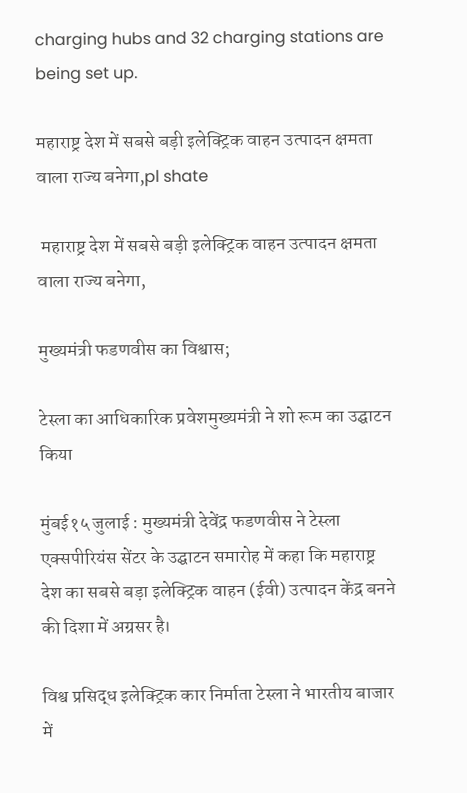charging hubs and 32 charging stations are being set up.

महाराष्ट्र देश में सबसे बड़ी इलेक्ट्रिक वाहन उत्पादन क्षमता वाला राज्य बनेगा,pl shate

 महाराष्ट्र देश में सबसे बड़ी इलेक्ट्रिक वाहन उत्पादन क्षमता वाला राज्य बनेगा,

मुख्यमंत्री फडणवीस का विश्वास;

टेस्ला का आधिकारिक प्रवेशमुख्यमंत्री ने शो रूम का उद्घाटन किया

मुंबई१५ जुलाई : मुख्यमंत्री देवेंद्र फडणवीस ने टेस्ला एक्सपीरियंस सेंटर के उद्घाटन समारोह में कहा कि महाराष्ट्र देश का सबसे बड़ा इलेक्ट्रिक वाहन (ईवी) उत्पादन केंद्र बनने की दिशा में अग्रसर है।

विश्व प्रसिद्ध इलेक्ट्रिक कार निर्माता टेस्ला ने भारतीय बाजार में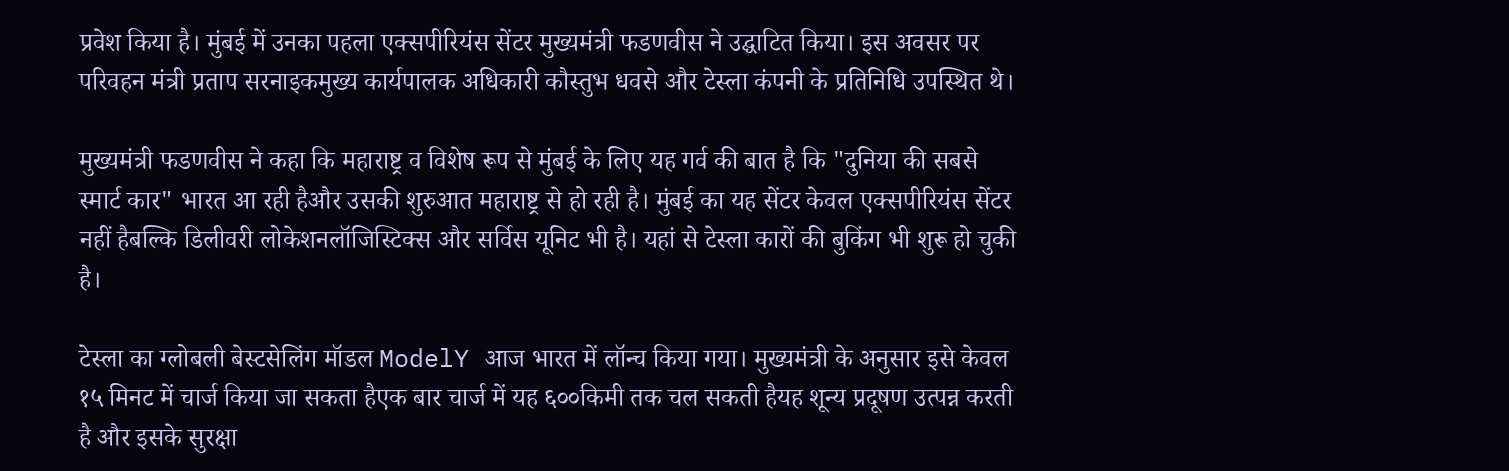प्रवेश किया है। मुंबई में उनका पहला एक्सपीरियंस सेंटर मुख्यमंत्री फडणवीस ने उद्घाटित किया। इस अवसर पर परिवहन मंत्री प्रताप सरनाइकमुख्य कार्यपालक अधिकारी कौस्तुभ धवसे और टेस्ला कंपनी के प्रतिनिधि उपस्थित थे।

मुख्यमंत्री फडणवीस ने कहा कि महाराष्ट्र व विशेष रूप से मुंबई के लिए यह गर्व की बात है कि "दुनिया की सबसे स्मार्ट कार" भारत आ रही हैऔर उसकी शुरुआत महाराष्ट्र से हो रही है। मुंबई का यह सेंटर केवल एक्सपीरियंस सेंटर नहीं हैबल्कि डिलीवरी लोकेशनलॉजिस्टिक्स और सर्विस यूनिट भी है। यहां से टेस्ला कारों की बुकिंग भी शुरू हो चुकी है।

टेस्ला का ग्लोबली बेस्टसेलिंग मॉडल ModelY आज भारत में लॉन्च किया गया। मुख्यमंत्री के अनुसार इसे केवल १५ मिनट में चार्ज किया जा सकता हैएक बार चार्ज में यह ६००किमी तक चल सकती हैयह शून्य प्रदूषण उत्पन्न करती है और इसके सुरक्षा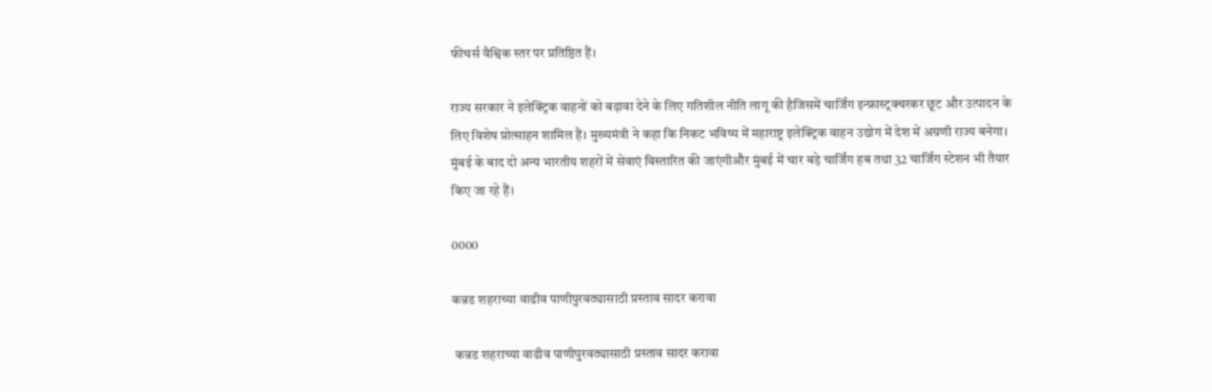फीचर्स वैश्विक स्तर पर प्रतिष्ठित हैं।

राज्य सरकार ने इलेक्ट्रिक वाहनों को बढ़ावा देने के लिए गतिशील नीति लागू की हैजिसमें चार्जिंग इन्फ्रास्ट्रक्चरकर छूट और उत्पादन के लिए विशेष प्रोत्साहन शामिल हैं। मुख्यमंत्री ने कहा कि निकट भविष्य में महाराष्ट्र इलेक्ट्रिक वाहन उद्योग में देश में अग्रणी राज्य बनेगा। मुंबई के बाद दो अन्य भारतीय शहरों में सेवाएं विस्तारित की जाएंगीऔर मुंबई में चार बड़े चार्जिंग हब तथा 32 चार्जिंग स्टेशन भी तैयार किए जा रहे हैं।

0000

कन्नड शहराच्या वाढीव पाणीपुरवठ्यासाठी प्रस्ताव सादर करावा

 कन्नड शहराच्या वाढीव पाणीपुरवठ्यासाठी प्रस्ताव सादर करावा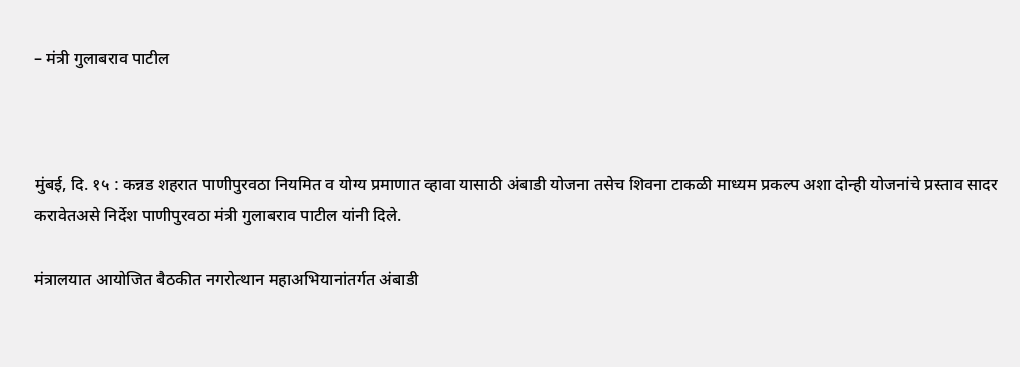– मंत्री गुलाबराव पाटील



मुंबई, दि. १५ : कन्नड शहरात पाणीपुरवठा नियमित व योग्य प्रमाणात व्हावा यासाठी अंबाडी योजना तसेच शिवना टाकळी माध्यम प्रकल्प अशा दोन्ही योजनांचे प्रस्ताव सादर करावेतअसे निर्देश पाणीपुरवठा मंत्री गुलाबराव पाटील यांनी दिले.

मंत्रालयात आयोजित बैठकीत नगरोत्थान महाअभियानांतर्गत अंबाडी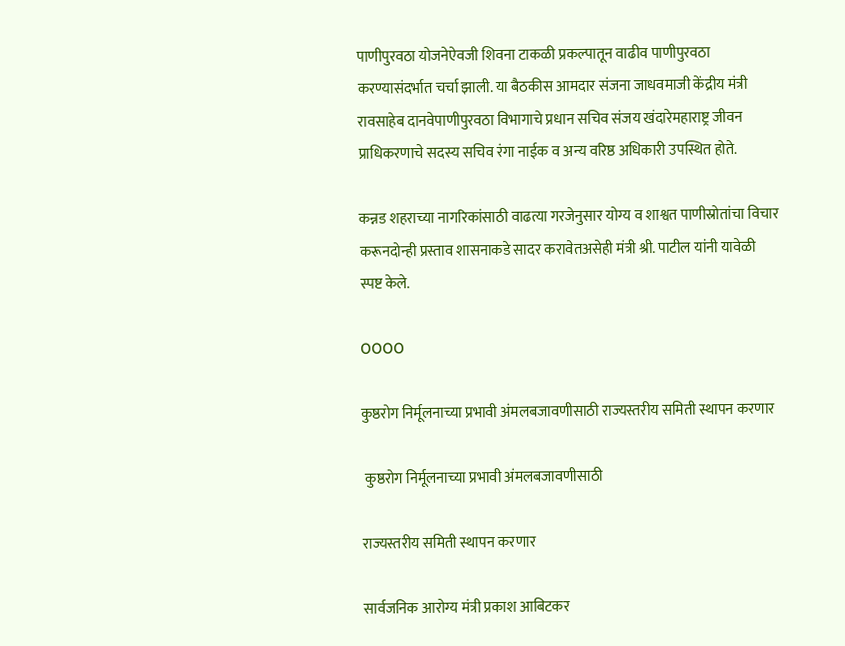पाणीपुरवठा योजनेऐवजी शिवना टाकळी प्रकल्पातून वाढीव पाणीपुरवठा करण्यासंदर्भात चर्चा झाली. या बैठकीस आमदार संजना जाधवमाजी केंद्रीय मंत्री रावसाहेब दानवेपाणीपुरवठा विभागाचे प्रधान सचिव संजय खंदारेमहाराष्ट्र जीवन प्राधिकरणाचे सदस्य सचिव रंगा नाईक व अन्य वरिष्ठ अधिकारी उपस्थित होते.

कन्नड शहराच्या नागरिकांसाठी वाढत्या गरजेनुसार योग्य व शाश्वत पाणीस्रोतांचा विचार करूनदोन्ही प्रस्ताव शासनाकडे सादर करावेतअसेही मंत्री श्री. पाटील यांनी यावेळी स्पष्ट केले.

OOOO

कुष्ठरोग निर्मूलनाच्या प्रभावी अंमलबजावणीसाठी राज्यस्तरीय समिती स्थापन करणार

 कुष्ठरोग निर्मूलनाच्या प्रभावी अंमलबजावणीसाठी

राज्यस्तरीय समिती स्थापन करणार

सार्वजनिक आरोग्य मंत्री प्रकाश आबिटकर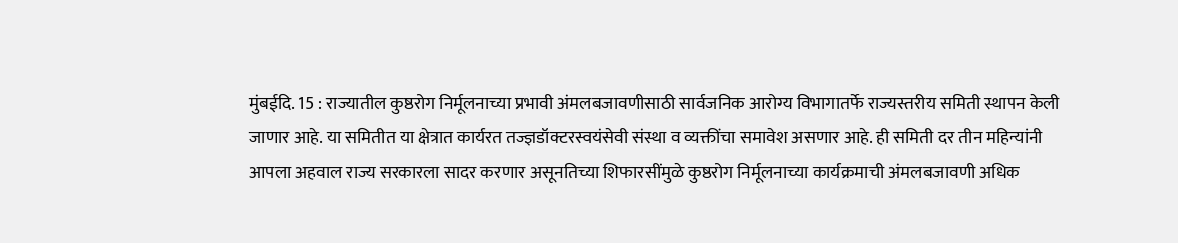मुंबईदि. 15 : राज्यातील कुष्ठरोग निर्मूलनाच्या प्रभावी अंमलबजावणीसाठी सार्वजनिक आरोग्य विभागातर्फे राज्यस्तरीय समिती स्थापन केली जाणार आहे. या समितीत या क्षेत्रात कार्यरत तज्ज्ञडॉक्टरस्वयंसेवी संस्था व व्यक्तींचा समावेश असणार आहे. ही समिती दर तीन महिन्यांनी आपला अहवाल राज्य सरकारला सादर करणार असूनतिच्या शिफारसींमुळे कुष्ठरोग निर्मूलनाच्या कार्यक्रमाची अंमलबजावणी अधिक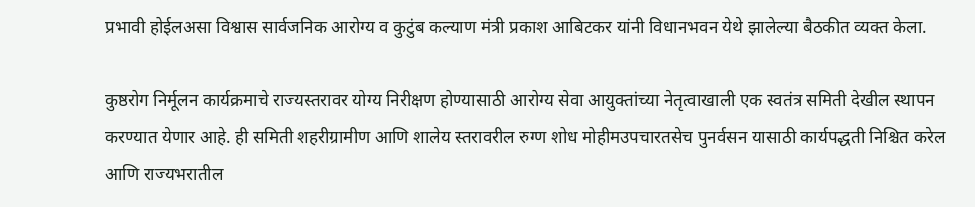प्रभावी होईलअसा विश्वास सार्वजनिक आरोग्य व कुटुंब कल्याण मंत्री प्रकाश आबिटकर यांनी विधानभवन येथे झालेल्या बैठकीत व्यक्त केला.

कुष्ठरोग निर्मूलन कार्यक्रमाचे राज्यस्तरावर योग्य निरीक्षण होण्यासाठी आरोग्य सेवा आयुक्तांच्या नेतृत्वाखाली एक स्वतंत्र समिती देखील स्थापन करण्यात येणार आहे. ही समिती शहरीग्रामीण आणि शालेय स्तरावरील रुग्ण शोध मोहीमउपचारतसेच पुनर्वसन यासाठी कार्यपद्धती निश्चित करेल आणि राज्यभरातील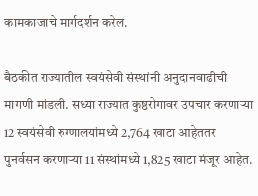कामकाजाचे मार्गदर्शन करेल.

बैठकीत राज्यातील स्वयंसेवी संस्थांनी अनुदानवाढीची मागणी मांडली. सध्या राज्यात कुष्ठरोगावर उपचार करणाऱ्या 12 स्वयंसेवी रुग्णालयांमध्ये 2,764 खाटा आहेततर पुनर्वसन करणाऱ्या 11 संस्थांमध्ये 1,825 खाटा मंजूर आहेत.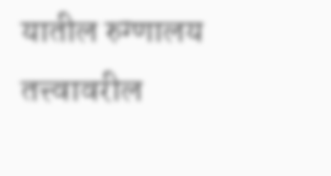यातील रुग्णालय तत्त्वावरील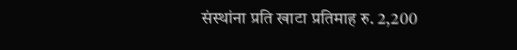संस्थांना प्रति खाटा प्रतिमाह रु. 2,200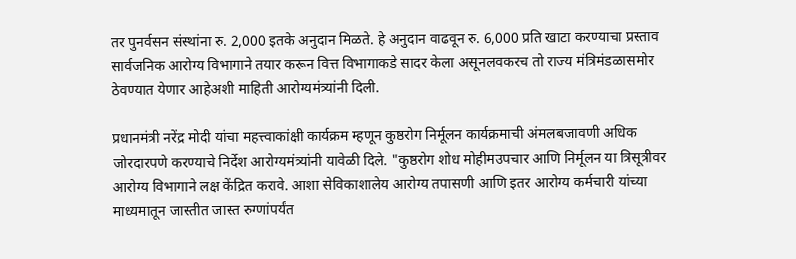तर पुनर्वसन संस्थांना रु. 2,000 इतके अनुदान मिळते. हे अनुदान वाढवून रु. 6,000 प्रति खाटा करण्याचा प्रस्ताव सार्वजनिक आरोग्य विभागाने तयार करून वित्त विभागाकडे सादर केला असूनलवकरच तो राज्य मंत्रिमंडळासमोर ठेवण्यात येणार आहेअशी माहिती आरोग्यमंत्र्यांनी दिली.

प्रधानमंत्री नरेंद्र मोदी यांचा महत्त्वाकांक्षी कार्यक्रम म्हणून कुष्ठरोग निर्मूलन कार्यक्रमाची अंमलबजावणी अधिक जोरदारपणे करण्याचे निर्देश आरोग्यमंत्र्यांनी यावेळी दिले. "कुष्ठरोग शोध मोहीमउपचार आणि निर्मूलन या त्रिसूत्रीवर आरोग्य विभागाने लक्ष केंद्रित करावे. आशा सेविकाशालेय आरोग्य तपासणी आणि इतर आरोग्य कर्मचारी यांच्या माध्यमातून जास्तीत जास्त रुग्णांपर्यंत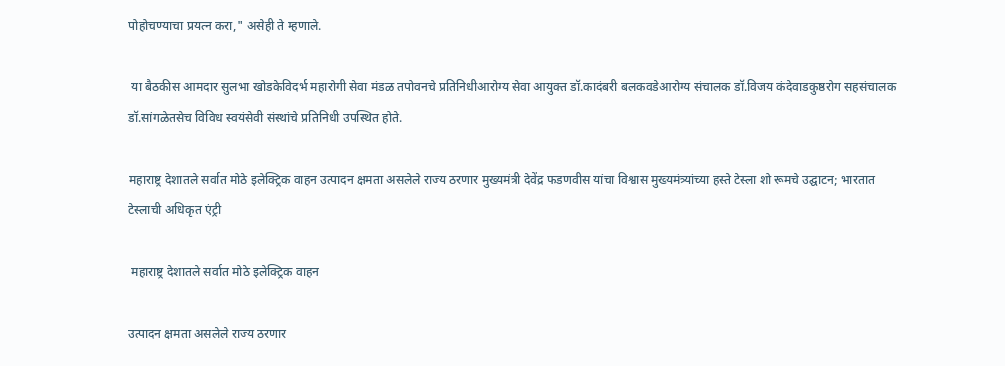पोहोचण्याचा प्रयत्न करा," असेही ते म्हणाले.

 या बैठकीस आमदार सुलभा खोडकेविदर्भ महारोगी सेवा मंडळ तपोवनचे प्रतिनिधीआरोग्य सेवा आयुक्त डॉ.कादंबरी बलकवडेआरोग्य संचालक डॉ.विजय कंदेवाडकुष्ठरोग सहसंचालक डॉ.सांगळेतसेच विविध स्वयंसेवी संस्थांचे प्रतिनिधी उपस्थित होते.

महाराष्ट्र देशातले सर्वात मोठे इलेक्ट्रिक वाहन उत्पादन क्षमता असलेले राज्य ठरणार मुख्यमंत्री देवेंद्र फडणवीस यांचा विश्वास मुख्यमंत्र्यांच्या हस्ते टेस्ला शो रूमचे उद्घाटन; भारतात टेस्लाची अधिकृत एंट्री

 महाराष्ट्र देशातले सर्वात मोठे इलेक्ट्रिक वाहन

उत्पादन क्षमता असलेले राज्य ठरणार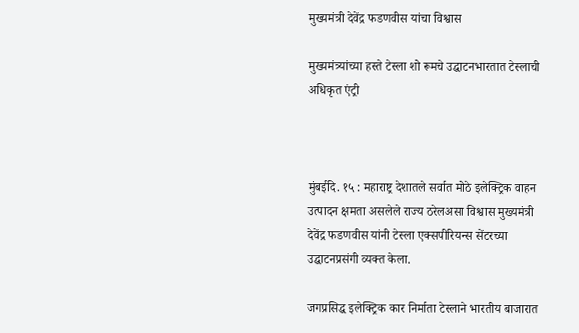मुख्यमंत्री देवेंद्र फडणवीस यांचा विश्वास

मुख्यमंत्र्यांच्या हस्ते टेस्ला शो रूमचे उद्घाटनभारतात टेस्लाची अधिकृत एंट्री



मुंबईदि. १५ : महाराष्ट्र देशातले सर्वात मोठे इलेक्ट्रिक वाहन उत्पादन क्षमता असलेले राज्य ठरेलअसा विश्वास मुख्यमंत्री देवेंद्र फडणवीस यांनी टेस्ला एक्सपीरियन्स सेंटरच्या उद्घाटनप्रसंगी व्यक्त केला.

जगप्रसिद्ध इलेक्ट्रिक कार निर्माता टेस्लाने भारतीय बाजारात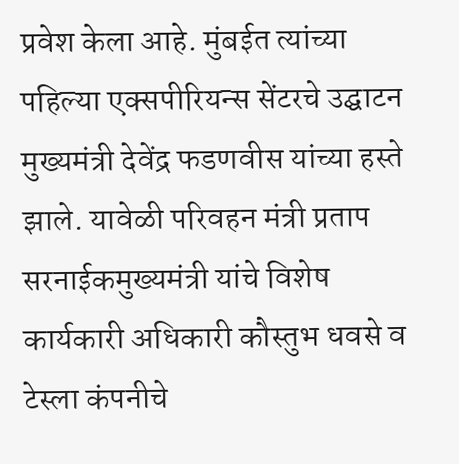प्रवेश केला आहे. मुंबईत त्यांच्या पहिल्या एक्सपीरियन्स सेंटरचे उद्घाटन मुख्यमंत्री देवेंद्र फडणवीस यांच्या हस्ते झाले. यावेळी परिवहन मंत्री प्रताप सरनाईकमुख्यमंत्री यांचे विशेष कार्यकारी अधिकारी कौस्तुभ धवसे व टेस्ला कंपनीचे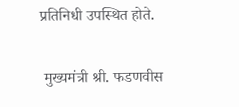प्रतिनिधी उपस्थित होते.

 मुख्यमंत्री श्री. फडणवीस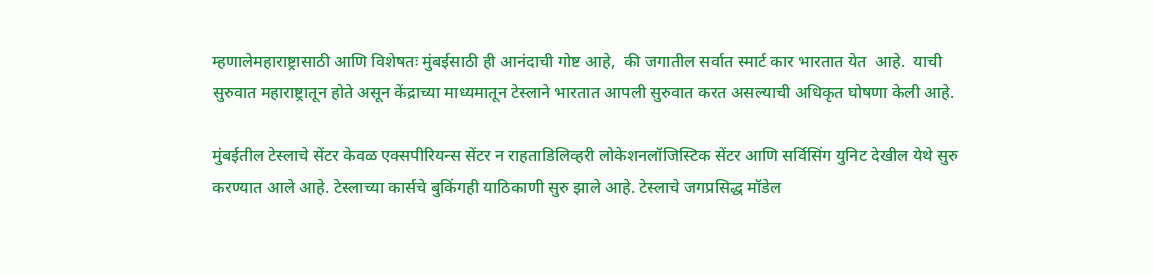म्हणालेमहाराष्ट्रासाठी आणि विशेषतः मुंबईसाठी ही आनंदाची गोष्ट आहे,  की जगातील सर्वात स्मार्ट कार भारतात येत  आहे.  याची सुरुवात महाराष्ट्रातून होते असून केंद्राच्या माध्यमातून टेस्लाने भारतात आपली सुरुवात करत असल्याची अधिकृत घोषणा केली आहे.

मुंबईतील टेस्लाचे सेंटर केवळ एक्सपीरियन्स सेंटर न राहताडिलिव्हरी लोकेशनलॉजिस्टिक सेंटर आणि सर्विसिंग युनिट देखील येथे सुरु करण्यात आले आहे. टेस्लाच्या कार्सचे बुकिंगही याठिकाणी सुरु झाले आहे. टेस्लाचे जगप्रसिद्ध मॉडेल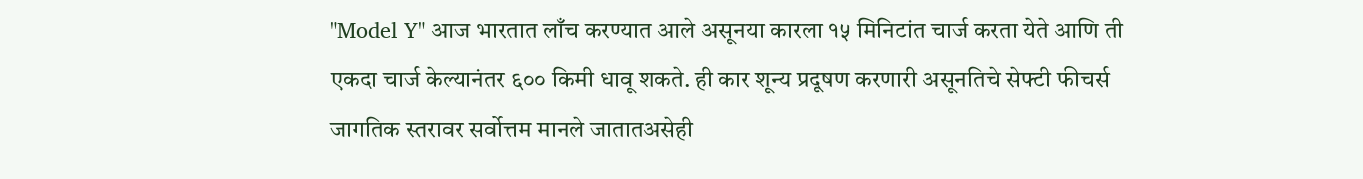"Model Y" आज भारतात लाँच करण्यात आले असूनया कारला १५ मिनिटांत चार्ज करता येते आणि ती एकदा चार्ज केल्यानंतर ६०० किमी धावू शकते. ही कार शून्य प्रदूषण करणारी असूनतिचे सेफ्टी फीचर्स जागतिक स्तरावर सर्वोत्तम मानले जातातअसेही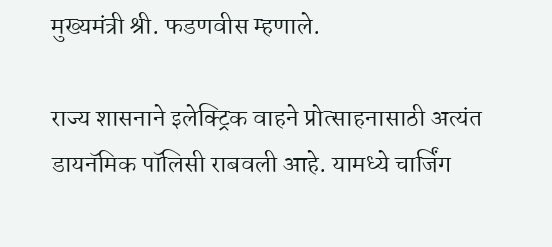मुख्यमंत्री श्री. फडणवीस म्हणाले.

राज्य शासनाने इलेक्ट्रिक वाहने प्रोत्साहनासाठी अत्यंत डायनॅमिक पॉलिसी राबवली आहे. यामध्ये चार्जिंग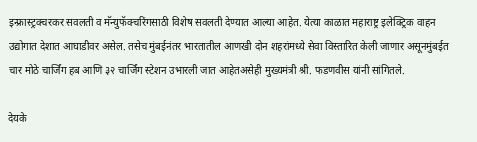इन्फ्रास्ट्रक्चरकर सवलती व मॅन्युफॅक्चरिंगसाठी विशेष सवलती देण्यात आल्या आहेत. येत्या काळात महाराष्ट्र इलेक्ट्रिक वाहन उद्योगात देशात आघाडीवर असेल. तसेच मुंबईनंतर भारतातील आणखी दोन शहरांमध्ये सेवा विस्तारित केली जाणार असूनमुंबईत चार मोठे चार्जिंग हब आणि ३२ चार्जिंग स्टेशन उभारली जात आहेतअसेही मुख्यमंत्री श्री. फडणवीस यांनी सांगितले.

देयके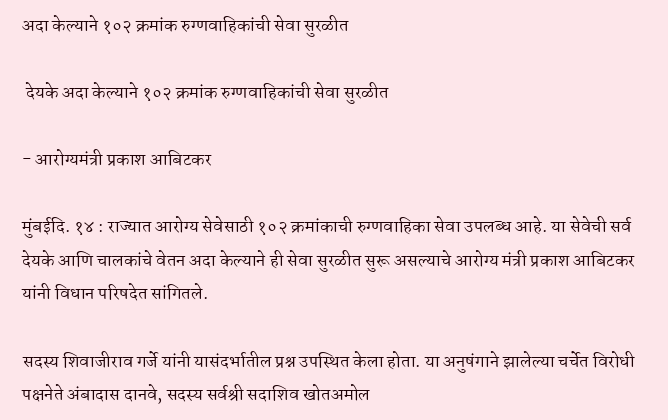अदा केल्याने १०२ क्रमांक रुग्णवाहिकांची सेवा सुरळीत

 देयके अदा केल्याने १०२ क्रमांक रुग्णवाहिकांची सेवा सुरळीत

- आरोग्यमंत्री प्रकाश आबिटकर

मुंबईदि. १४ : राज्यात आरोग्य सेवेसाठी १०२ क्रमांकाची रुग्णवाहिका सेवा उपलब्ध आहे. या सेवेची सर्व देयके आणि चालकांचे वेतन अदा केल्याने ही सेवा सुरळीत सुरू असल्याचे आरोग्य मंत्री प्रकाश आबिटकर यांनी विधान परिषदेत सांगितले.

सदस्य शिवाजीराव गर्जे यांनी यासंदर्भातील प्रश्न उपस्थित केला होता. या अनुषंगाने झालेल्या चर्चेत विरोधी पक्षनेते अंबादास दानवे, सदस्य सर्वश्री सदाशिव खोतअमोल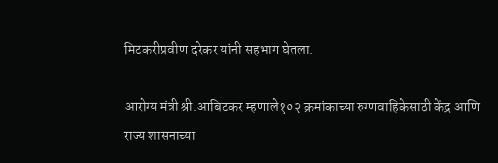मिटकरीप्रवीण दरेकर यांनी सहभाग घेतला.

आरोग्य मंत्री श्री.आबिटकर म्हणाले१०२ क्रमांकाच्या रुग्णवाहिकेसाठी केंद्र आणि राज्य शासनाच्या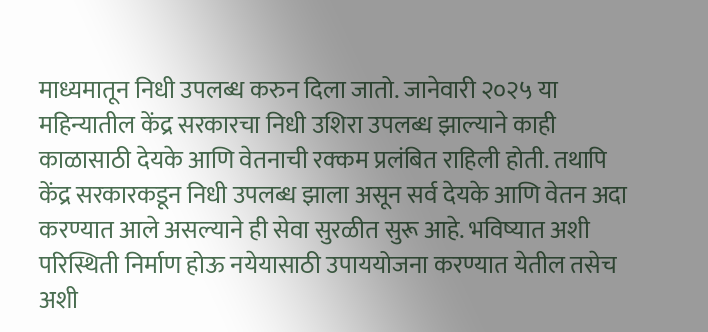माध्यमातून निधी उपलब्ध करुन दिला जातो. जानेवारी २०२५ या महिन्यातील केंद्र सरकारचा निधी उशिरा उपलब्ध झाल्याने काही काळासाठी देयके आणि वेतनाची रक्कम प्रलंबित राहिली होती. तथापि केंद्र सरकारकडून निधी उपलब्ध झाला असून सर्व देयके आणि वेतन अदा करण्यात आले असल्याने ही सेवा सुरळीत सुरू आहे. भविष्यात अशी परिस्थिती निर्माण होऊ नयेयासाठी उपाययोजना करण्यात येतील तसेच अशी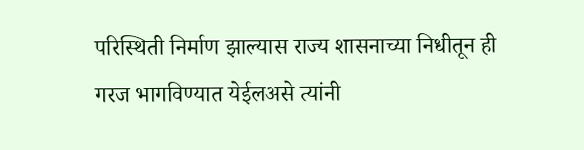परिस्थिती निर्माण झाल्यास राज्य शासनाच्या निधीतून ही गरज भागविण्यात येईलअसे त्यांनी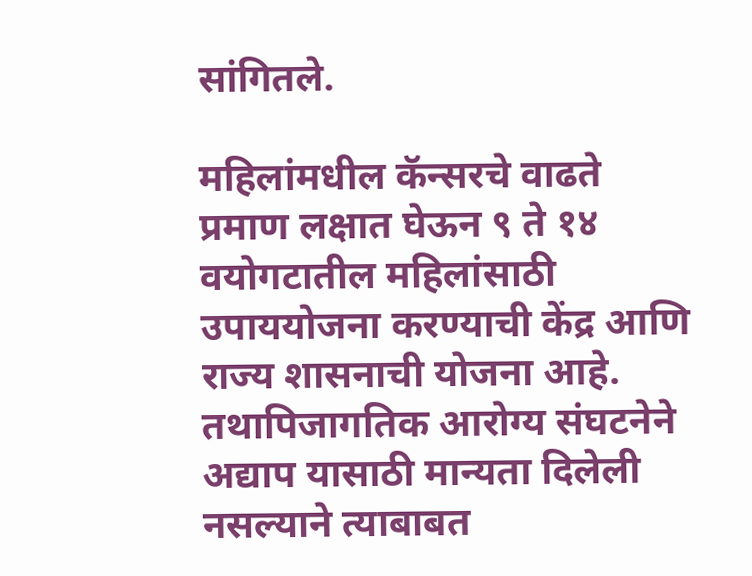सांगितले.

महिलांमधील कॅन्सरचे वाढते प्रमाण लक्षात घेऊन ९ ते १४ वयोगटातील महिलांसाठी उपाययोजना करण्याची केंद्र आणि राज्य शासनाची योजना आहे. तथापिजागतिक आरोग्य संघटनेने अद्याप यासाठी मान्यता दिलेली नसल्याने त्याबाबत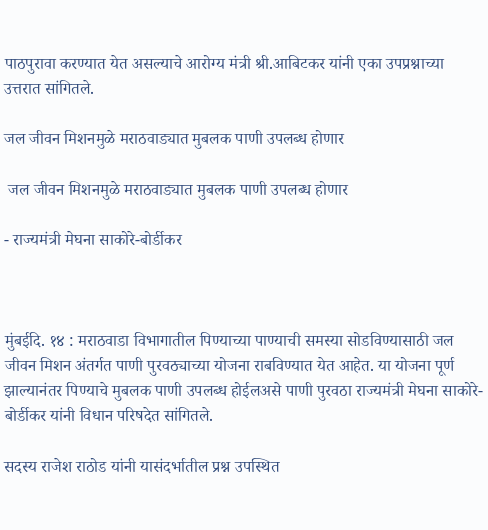पाठपुरावा करण्यात येत असल्याचे आरोग्य मंत्री श्री.आबिटकर यांनी एका उपप्रश्नाच्या उत्तरात सांगितले.

जल जीवन मिशनमुळे मराठवाड्यात मुबलक पाणी उपलब्ध होणार

 जल जीवन मिशनमुळे मराठवाड्यात मुबलक पाणी उपलब्ध होणार

- राज्यमंत्री मेघना साकोरे-बोर्डीकर



मुंबईदि. १४ : मराठवाडा विभागातील पिण्याच्या पाण्याची समस्या सोडविण्यासाठी जल जीवन मिशन अंतर्गत पाणी पुरवठ्याच्या योजना राबविण्यात येत आहेत. या योजना पूर्ण झाल्यानंतर पिण्याचे मुबलक पाणी उपलब्ध होईलअसे पाणी पुरवठा राज्यमंत्री मेघना साकोरे-बोर्डीकर यांनी विधान परिषदेत सांगितले.

सदस्य राजेश राठोड यांनी यासंदर्भातील प्रश्न उपस्थित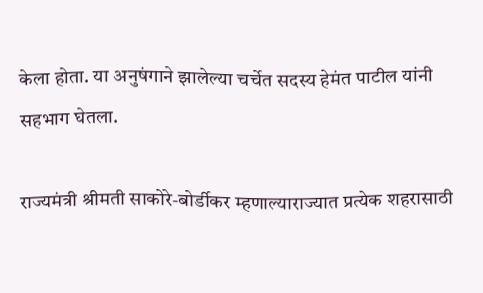केला होता. या अनुषंगाने झालेल्या चर्चेत सदस्य हेमंत पाटील यांनी सहभाग घेतला.

राज्यमंत्री श्रीमती साकोरे-बोर्डीकर म्हणाल्याराज्यात प्रत्येक शहरासाठी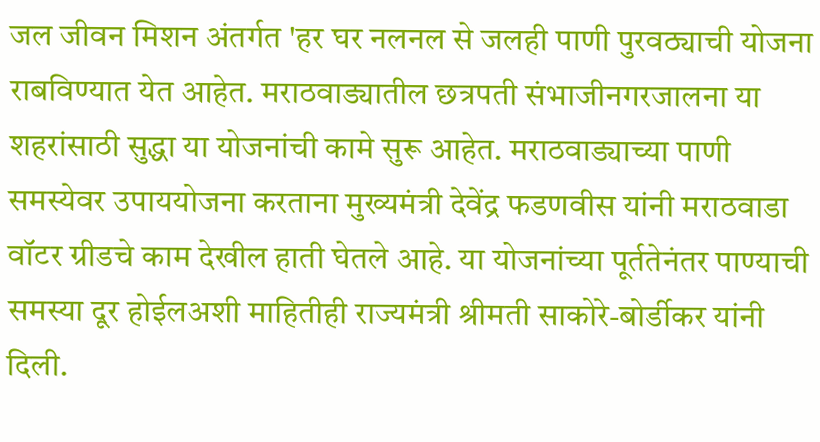जल जीवन मिशन अंतर्गत 'हर घर नलनल से जलही पाणी पुरवठ्याची योजना राबविण्यात येत आहेत. मराठवाड्यातील छत्रपती संभाजीनगरजालना या शहरांसाठी सुद्धा या योजनांची कामे सुरू आहेत. मराठवाड्याच्या पाणी समस्येवर उपाययोजना करताना मुख्यमंत्री देवेंद्र फडणवीस यांनी मराठवाडा वॉटर ग्रीडचे काम देखील हाती घेतले आहे. या योजनांच्या पूर्ततेनंतर पाण्याची समस्या दूर होईलअशी माहितीही राज्यमंत्री श्रीमती साकोरे-बोर्डीकर यांनी दिली.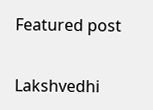Featured post

Lakshvedhi